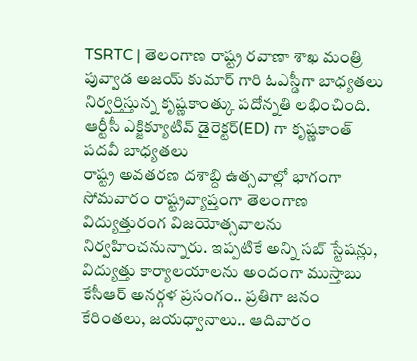TSRTC | తెలంగాణ రాష్ట్ర రవాణా శాఖ మంత్రి పువ్వాడ అజయ్ కుమార్ గారి ఓఎస్డీగా బాధ్యతలు నిర్వర్తిస్తున్న కృష్ణకాంత్కు పదోన్నతి లభించింది. ఆర్టీసీ ఎక్జిక్యూటివ్ డైరెక్టర్(ED) గా కృష్ణకాంత్ పదవీ బాధ్యతలు
రాష్ట్ర అవతరణ దశాబ్ది ఉత్సవాల్లో భాగంగా సోమవారం రాష్ట్రవ్యాప్తంగా తెలంగాణ విద్యుత్తురంగ విజయోత్సవాలను నిర్వహించనున్నారు. ఇప్పటికే అన్ని సబ్ స్టేషన్లు, విద్యుత్తు కార్యాలయాలను అందంగా ముస్తాబు
కేసీఆర్ అనర్గళ ప్రసంగం.. ప్రతిగా జనం కేరింతలు, జయధ్వానాలు.. ఆదివారం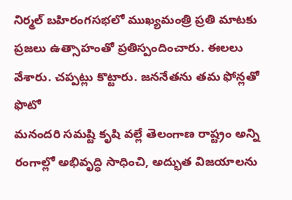నిర్మల్ బహిరంగసభలో ముఖ్యమంత్రి ప్రతి మాటకు ప్రజలు ఉత్సాహంతో ప్రతిస్పందించారు. ఈలలు వేశారు. చప్పట్లు కొట్టారు. జననేతను తమ ఫోన్లతో ఫొటో
మనందరి సమష్టి కృషి వల్లే తెలంగాణ రాష్ట్రం అన్ని రంగాల్లో అభివృద్ధి సాధించి, అద్భుత విజయాలను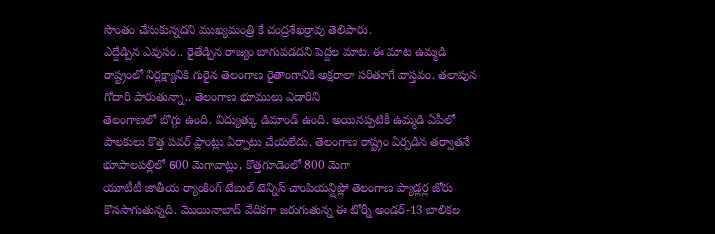సొంతం చేసుకున్నదని ముఖ్యమంత్రి కే చంద్రశేఖర్రావు తెలిపారు.
ఎద్దేడ్చిన ఎవుసం.. రైతేడ్చిన రాజ్యం బాగుపడదని పెద్దల మాట. ఈ మాట ఉమ్మడి రాష్ట్రంలో నిర్లక్ష్యానికి గురైన తెలంగాణ రైతాంగానికి అక్షరాలా సరితూగే వాస్తవం. తలాపున గోదారి పారుతున్నా.. తెలంగాణ భూములు ఎడారిని
తెలంగాణలో బొగ్గు ఉంది. విద్యుత్కు డిమాండ్ ఉంది. అయినప్పటికీ ఉమ్మడి ఏపీలో పాలకులు కొత్త పవర్ ప్లాంట్లు ఏర్పాటు చేయలేదు. తెలంగాణ రాష్ట్రం ఏర్పడిన తర్వాతనే భూపాలపల్లిలో 600 మెగావాట్లు, కొత్తగూడెంలో 800 మెగా
యూటీటీ జాతీయ ర్యాంకింగ్ టేబుల్ టెన్నిస్ చాంపియన్షిప్లో తెలంగాణ ప్యాడ్లర్ల జోరు కొనసాగుతున్నది. మొయినాబాద్ వేదికగా జరుగుతున్న ఈ టోర్నీ అండర్-13 బాలికల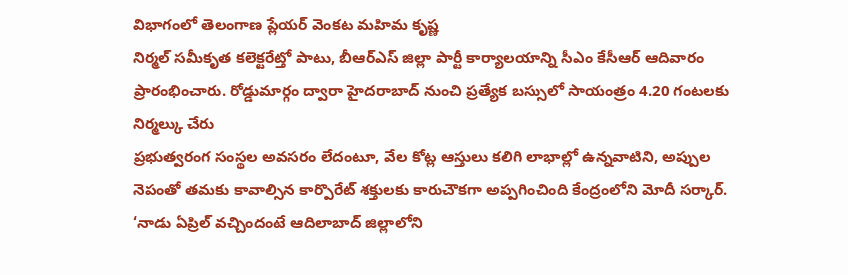విభాగంలో తెలంగాణ ప్లేయర్ వెంకట మహిమ కృష్ణ
నిర్మల్ సమీకృత కలెక్టరేట్తో పాటు, బీఆర్ఎస్ జిల్లా పార్టీ కార్యాలయాన్ని సీఎం కేసీఆర్ ఆదివారం ప్రారంభించారు. రోడ్డుమార్గం ద్వారా హైదరాబాద్ నుంచి ప్రత్యేక బస్సులో సాయంత్రం 4.20 గంటలకు నిర్మల్కు చేరు
ప్రభుత్వరంగ సంస్థల అవసరం లేదంటూ, వేల కోట్ల ఆస్తులు కలిగి లాభాల్లో ఉన్నవాటిని, అప్పుల నెపంతో తమకు కావాల్సిన కార్పొరేట్ శక్తులకు కారుచౌకగా అప్పగించింది కేంద్రంలోని మోదీ సర్కార్.
‘నాడు ఏప్రిల్ వచ్చిందంటే ఆదిలాబాద్ జిల్లాలోని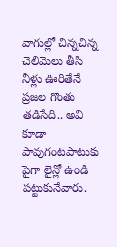వాగుల్లో చిన్నచిన్న చెలిమెలు తీసి నీళ్లు ఊరితేనే ప్రజల గొంతు తడిసేది.. అవి కూడా పావుగంటపాటుకు పైగా లైన్లో ఉండి పట్టుకునేవారు.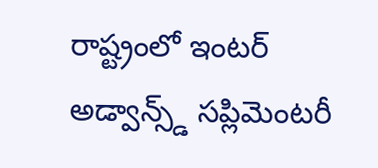రాష్ట్రంలో ఇంటర్ అడ్వాన్స్డ్ సప్లిమెంటరీ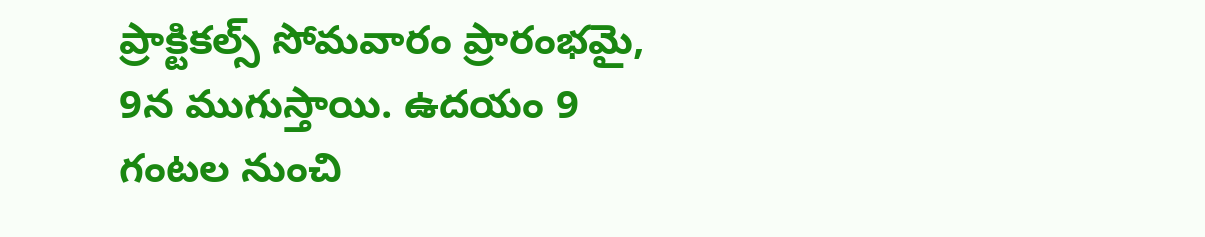ప్రాక్టికల్స్ సోమవారం ప్రారంభమై, 9న ముగుస్తాయి. ఉదయం 9 గంటల నుంచి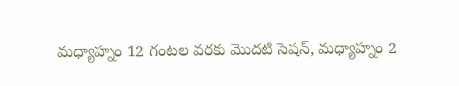మధ్యాహ్నం 12 గంటల వరకు మొదటి సెషన్, మధ్యాహ్నం 2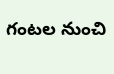గంటల నుంచి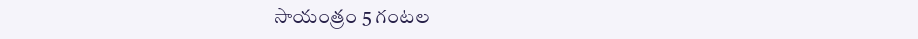సాయంత్రం 5 గంటల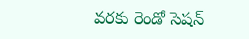వరకు రెండో సెషన్